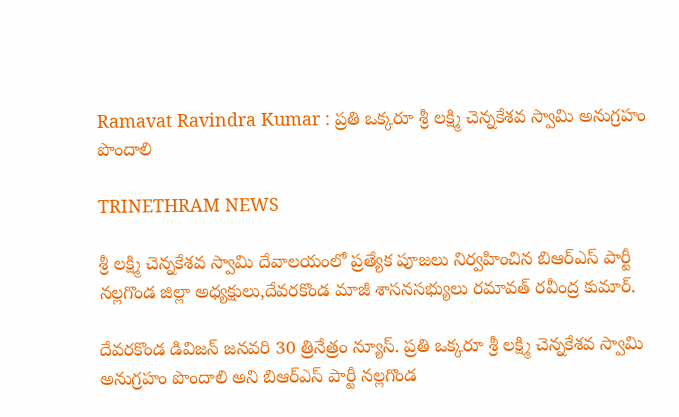Ramavat Ravindra Kumar : ప్రతి ఒక్కరూ శ్రీ లక్ష్మి చెన్నకేశవ స్వామి అనుగ్రహం పొందాలి

TRINETHRAM NEWS

శ్రీ లక్ష్మి చెన్నకేశవ స్వామి దేవాలయంలో ప్రత్యేక పూజలు నిర్వహించిన బిఆర్ఎస్ పార్టీ నల్లగొండ జిల్లా అధ్యక్షులు,దేవరకొండ మాజీ శాసనసభ్యులు రమావత్ రవీంద్ర కుమార్.

దేవరకొండ డివిజన్ జనవరి 30 త్రినేత్రం న్యూస్. ప్రతి ఒక్కరూ శ్రీ లక్ష్మి చెన్నకేశవ స్వామి అనుగ్రహం పొందాలి అని బిఆర్ఎస్ పార్టీ నల్లగొండ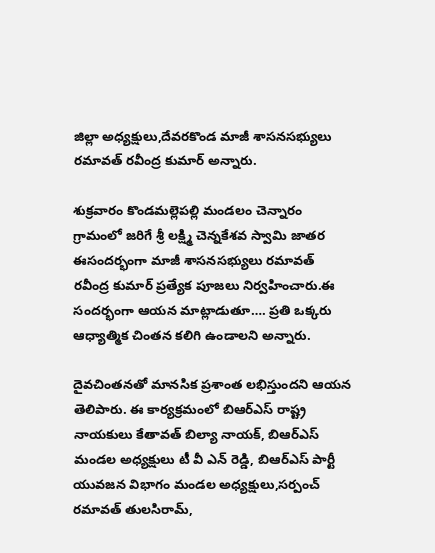జిల్లా అధ్యక్షులు,దేవరకొండ మాజీ శాసనసభ్యులు రమావత్ రవీంద్ర కుమార్ అన్నారు.

శుక్రవారం కొండమల్లెపల్లి మండలం చెన్నారం గ్రామంలో జరిగే శ్రీ లక్ష్మి చెన్నకేశవ స్వామి జాతర ఈసందర్భంగా మాజీ శాసనసభ్యులు రమావత్ రవీంద్ర కుమార్ ప్రత్యేక పూజలు నిర్వహించారు.ఈ సందర్భంగా ఆయన మాట్లాడుతూ…. ప్రతి ఒక్కరు ఆధ్యాత్మిక చింతన కలిగి ఉండాలని అన్నారు.

దైవచింతనతో మానసిక ప్రశాంత లభిస్తుందని ఆయన తెలిపారు. ఈ కార్యక్రమంలో బిఆర్ఎస్ రాష్ట్ర నాయకులు కేతావత్ బిల్యా నాయక్, బిఆర్ఎస్ మండల అధ్యక్షులు టీ వీ ఎన్ రెడ్డి, బిఆర్ఎస్ పార్టీ యువజన విభాగం మండల అధ్యక్షులు,సర్పంచ్ రమావత్ తులసిరామ్,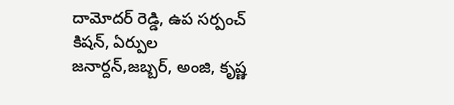దామోదర్ రెడ్డి, ఉప సర్పంచ్ కిషన్, ఏర్పుల జనార్దన్,జబ్బర్, అంజి, కృష్ణ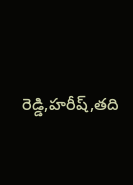రెడ్డి,హరీష్,తది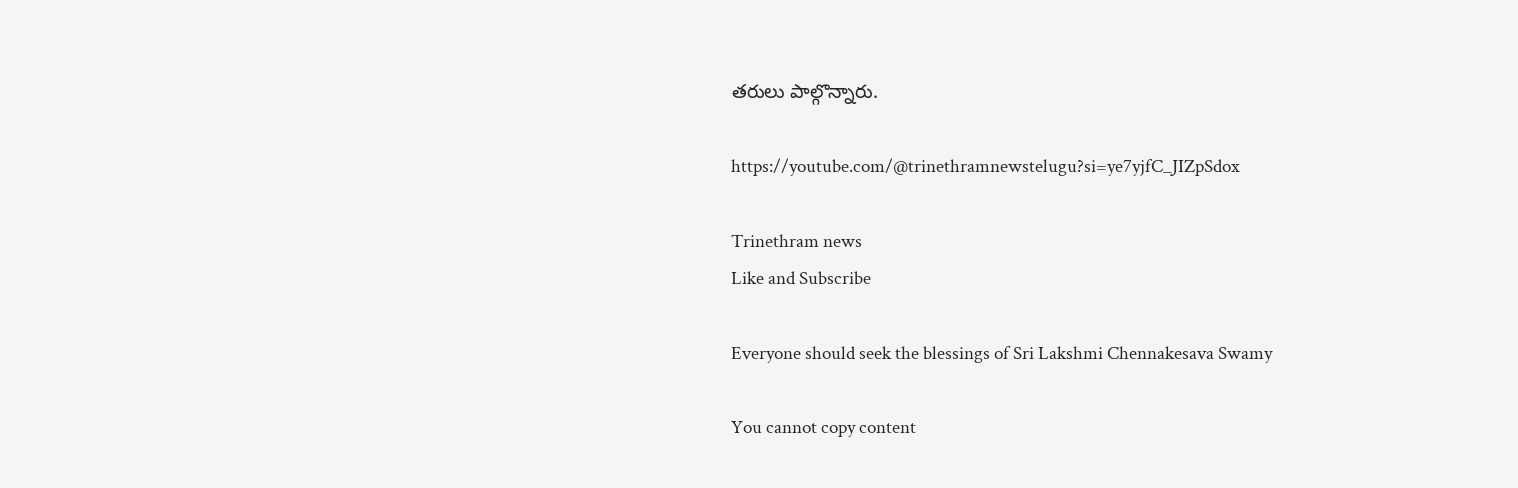తరులు పాల్గొన్నారు.

https://youtube.com/@trinethramnewstelugu?si=ye7yjfC_JIZpSdox

Trinethram news
Like and Subscribe

Everyone should seek the blessings of Sri Lakshmi Chennakesava Swamy

You cannot copy content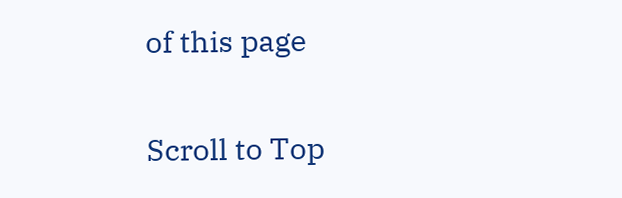of this page

Scroll to Top